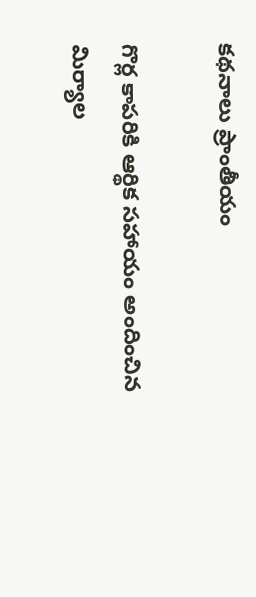కథనాలు ప్రాంతీయం

గొర్ల కాపరికి ఆర్థిక సహాయం అందించిన మిర్యాల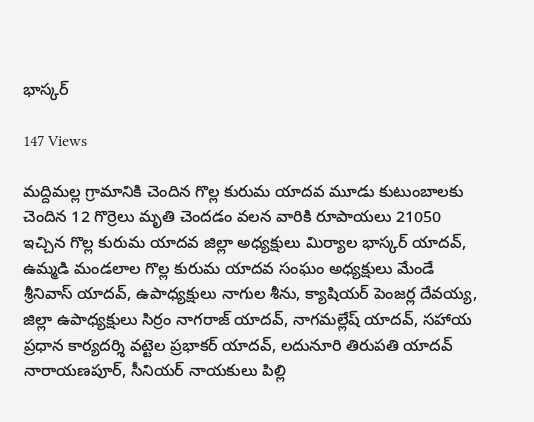భాస్కర్

147 Views

మద్దిమల్ల గ్రామానికి చెందిన గొల్ల కురుమ యాదవ మూడు కుటుంబాలకు చెందిన 12 గొర్రెలు మృతి చెందడం వలన వారికి రూపాయలు 21050 ఇచ్చిన గొల్ల కురుమ యాదవ జిల్లా అధ్యక్షులు మిర్యాల భాస్కర్ యాదవ్, ఉమ్మడి మండలాల గొల్ల కురుమ యాదవ సంఘం అధ్యక్షులు మేండే శ్రీనివాస్ యాదవ్, ఉపాధ్యక్షులు నాగుల శీను, క్యాషియర్ పెంజర్ల దేవయ్య, జిల్లా ఉపాధ్యక్షులు సిర్రం నాగరాజ్ యాదవ్, నాగమల్లేష్ యాదవ్, సహాయ ప్రధాన కార్యదర్శి వట్టెల ప్రభాకర్ యాదవ్, లదునూరి తిరుపతి యాదవ్ నారాయణపూర్, సీనియర్ నాయకులు పిల్లి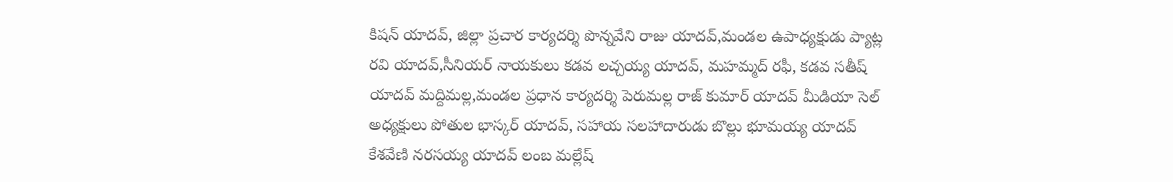కిషన్ యాదవ్, జిల్లా ప్రచార కార్యదర్శి పొన్నవేని రాజు యాదవ్,మండల ఉపాధ్యక్షుడు ప్యాట్ల రవి యాదవ్,సీనియర్ నాయకులు కడవ లచ్చయ్య యాదవ్, మహమ్మద్ రఫీ, కడవ సతీష్ యాదవ్ మద్దిమల్ల,మండల ప్రధాన కార్యదర్శి పెరుమల్ల రాజ్ కుమార్ యాదవ్ మీడియా సెల్ అధ్యక్షులు పోతుల భాస్కర్ యాదవ్, సహాయ సలహాదారుడు బొల్లు భూమయ్య యాదవ్ కేశవేణి నరసయ్య యాదవ్ లంబ మల్లేష్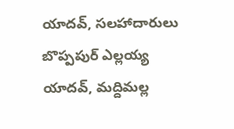యాదవ్, సలహాదారులు బొప్పపుర్ ఎల్లయ్య యాదవ్, మద్దిమల్ల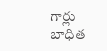గార్లు బాధిత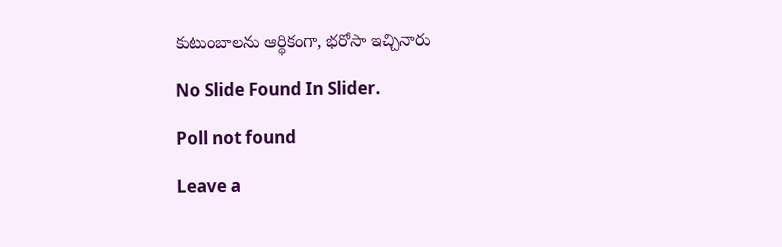కుటుంబాలను ఆర్థికంగా, భరోసా ఇచ్చినారు

No Slide Found In Slider.

Poll not found

Leave a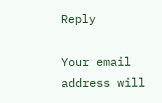Reply

Your email address will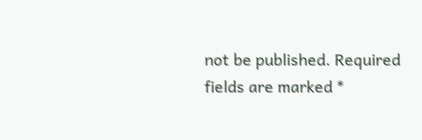not be published. Required fields are marked *